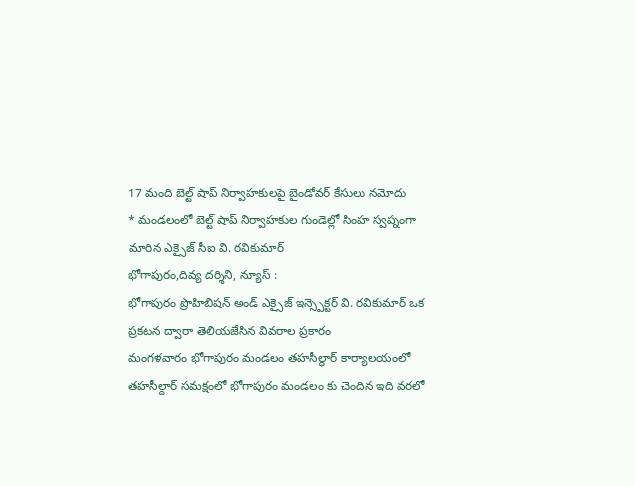17 మంది బెల్ట్ షాప్ నిర్వాహకులపై బైండోవర్ కేసులు నమోదు
* మండలంలో బెల్ట్ షాప్ నిర్వాహకుల గుండెల్లో సింహ స్వప్నంగా మారిన ఎక్సైజ్ సీఐ వి. రవికుమార్
భోగాపురం,దివ్య దర్శిని, న్యూస్ :
భోగాపురం ప్రొహిబిషన్ అండ్ ఎక్సైజ్ ఇన్స్పెక్టర్ వి. రవికుమార్ ఒక ప్రకటన ద్వారా తెలియజేసిన వివరాల ప్రకారం
మంగళవారం భోగాపురం మండలం తహసీల్ధార్ కార్యాలయంలో తహసీల్దార్ సమక్షంలో భోగాపురం మండలం కు చెందిన ఇది వరలో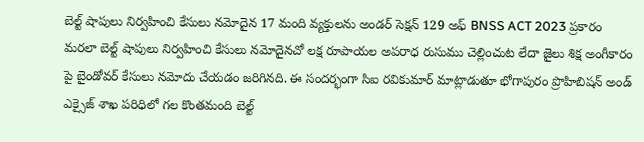బెల్ట్ షాపులు నిర్వహించి కేసులు నమోదైన 17 మంది వ్యక్తులను అండర్ సెక్షన్ 129 అఫ్ BNSS ACT 2023 ప్రకారం మరలా బెల్ట్ షాపులు నిర్వహించి కేసులు నమోదైనచో లక్ష రూపాయల అపరాధ రుసుము చెల్లించుట లేదా జైలు శిక్ష అంగీకారం పై బైండోవర్ కేసులు నమోదు చేయడం జరిగినది. ఈ సందర్భంగా సిఐ రవికుమార్ మాట్లాడుతూ భోగాపురం ప్రొహిబిషన్ అండ్ ఎక్సైజ్ శాఖ పరిధిలో గల కొంతమంది బెల్ట్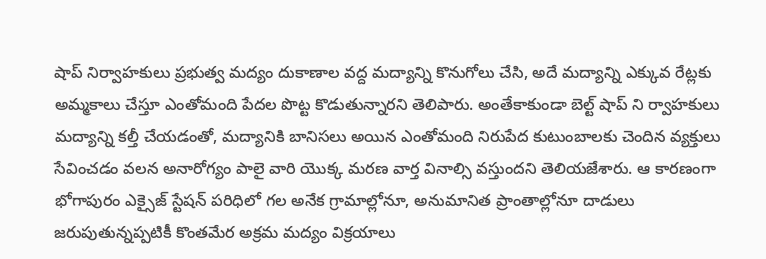షాప్ నిర్వాహకులు ప్రభుత్వ మద్యం దుకాణాల వద్ద మద్యాన్ని కొనుగోలు చేసి, అదే మద్యాన్ని ఎక్కువ రేట్లకు అమ్మకాలు చేస్తూ ఎంతోమంది పేదల పొట్ట కొడుతున్నారని తెలిపారు. అంతేకాకుండా బెల్ట్ షాప్ ని ర్వాహకులు మద్యాన్ని కల్తీ చేయడంతో, మద్యానికి బానిసలు అయిన ఎంతోమంది నిరుపేద కుటుంబాలకు చెందిన వ్యక్తులు సేవించడం వలన అనారోగ్యం పాలై వారి యొక్క మరణ వార్త వినాల్సి వస్తుందని తెలియజేశారు. ఆ కారణంగా భోగాపురం ఎక్సైజ్ స్టేషన్ పరిధిలో గల అనేక గ్రామాల్లోనూ, అనుమానిత ప్రాంతాల్లోనూ దాడులు జరుపుతున్నప్పటికీ కొంతమేర అక్రమ మద్యం విక్రయాలు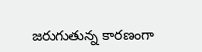జరుగుతున్న కారణంగా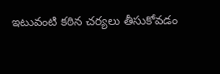ఇటువంటి కఠిన చర్యలు తీసుకోవడం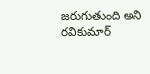జరుగుతుంది అని రవికుమార్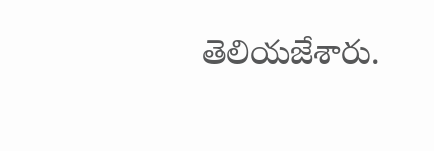తెలియజేశారు.